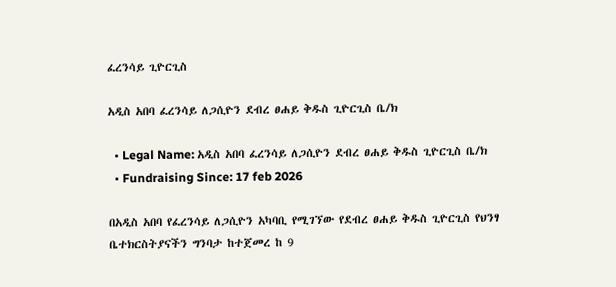ፈረንሳይ ጊዮርጊስ

አዲስ አበባ ፈረንሳይ ለጋሲዮን ደብረ ፀሐይ ቅዱስ ጊዮርጊስ ቤ/ክ

  • Legal Name: አዲስ አበባ ፈረንሳይ ለጋሲዮን ደብረ ፀሐይ ቅዱስ ጊዮርጊስ ቤ/ክ
  • Fundraising Since: 17 feb 2026

በአዲስ አበባ የፈረንሳይ ለጋሲዮን አካባቢ የሚገኘው የደብረ ፀሐይ ቅዱስ ጊዮርጊስ የህንፃ ቤተክርስትያናችን ግንባታ ከተጀመረ ከ 9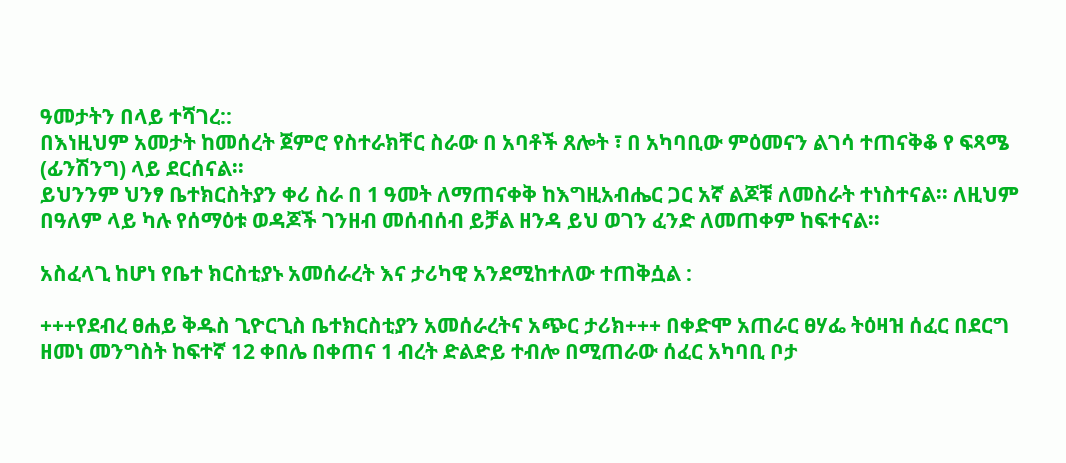ዓመታትን በላይ ተሻገረ::
በእነዚህም አመታት ከመሰረት ጀምሮ የስተራክቸር ስራው በ አባቶች ጸሎት ፣ በ አካባቢው ምዕመናን ልገሳ ተጠናቅቆ የ ፍጻሜ (ፊንሽንግ) ላይ ደርሰናል፡፡
ይህንንም ህንፃ ቤተክርስትያን ቀሪ ስራ በ 1 ዓመት ለማጠናቀቅ ከእግዚአብሔር ጋር አኛ ልጆቹ ለመስራት ተነስተናል፡፡ ለዚህም በዓለም ላይ ካሉ የሰማዕቱ ወዳጆች ገንዘብ መሰብሰብ ይቻል ዘንዳ ይህ ወገን ፈንድ ለመጠቀም ከፍተናል።

አስፈላጊ ከሆነ የቤተ ክርስቲያኑ አመሰራረት እና ታሪካዊ አንደሚከተለው ተጠቅሷል :

+++የደብረ ፀሐይ ቅዱስ ጊዮርጊስ ቤተክርስቲያን አመሰራረትና አጭር ታሪክ+++ በቀድሞ አጠራር ፀሃፌ ትዕዛዝ ሰፈር በደርግ ዘመነ መንግስት ከፍተኛ 12 ቀበሌ በቀጠና 1 ብረት ድልድይ ተብሎ በሚጠራው ሰፈር አካባቢ ቦታ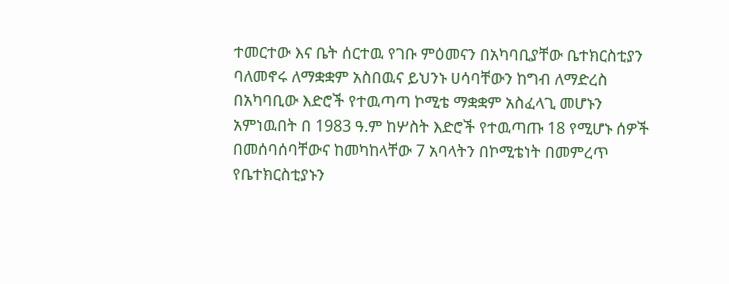ተመርተው እና ቤት ሰርተዉ የገቡ ምዕመናን በአካባቢያቸው ቤተክርስቲያን ባለመኖሩ ለማቋቋም አስበዉና ይህንኑ ሀሳባቸውን ከግብ ለማድረስ በአካባቢው እድሮች የተዉጣጣ ኮሚቴ ማቋቋም አስፈላጊ መሆኑን አምነዉበት በ 1983 ዓ.ም ከሦስት እድሮች የተዉጣጡ 18 የሚሆኑ ሰዎች በመሰባሰባቸውና ከመካከላቸው 7 አባላትን በኮሚቴነት በመምረጥ የቤተክርስቲያኑን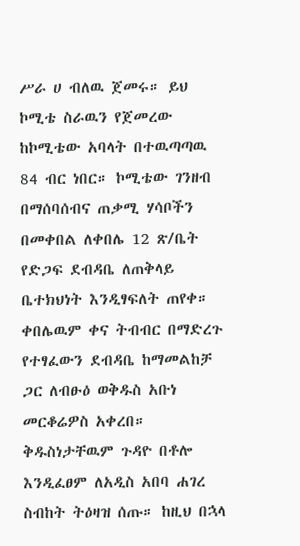ሥራ ሀ ብለዉ ጀመሩ። ይህ ኮሚቴ ስራዉን የጀመረው ከኮሚቴው አባላት በተዉጣጣዉ 84 ብር ነበር። ኮሚቴው ገንዘብ በማሰባሰብና ጠቃሚ ሃሳቦችን በመቀበል ለቀበሌ 12 ጽ/ቤት የድጋፍ ደብዳቤ ለጠቅላይ ቤተክህነት እንዲፃፍለት ጠየቀ። ቀበሌዉም ቀና ትብብር በማድረጉ የተፃፈውን ደብዳቤ ከማመልከቻ ጋር ለብፁዕ ወቅዱስ አቡነ መርቆሬዎስ አቀረበ። ቅዱስነታቸዉም ጉዳዮ በቶሎ እንዲፈፀም ለአዲስ አበባ ሐገረ ስብከት ትዕዛዝ ሰጡ። ከዚህ በኋላ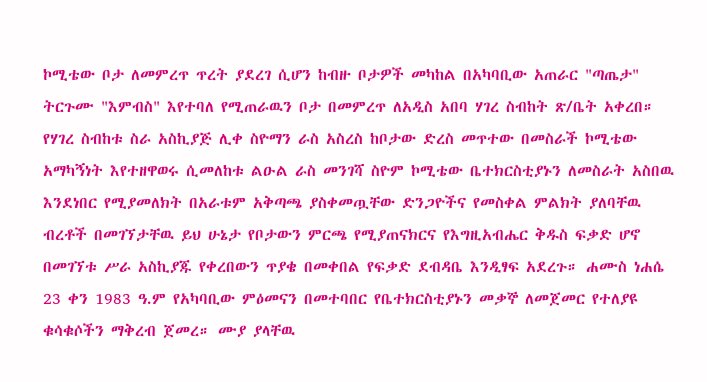ኮሚቴው ቦታ ለመምረጥ ጥረት ያደረገ ሲሆን ከብዙ ቦታዎች መካከል በአካባቢው አጠራር "ጣጤታ" ትርጉሙ "እምብስ" እየተባለ የሚጠራዉን ቦታ በመምረጥ ለአዲስ አበባ ሃገረ ስብከት ጽ/ቤት አቀረበ። የሃገረ ስብከቱ ስራ አስኪያጅ ሊቀ ስዮማን ራስ አስረስ ከቦታው ድረስ መጥተው በመስራች ኮሚቴው አማካኝነት እየተዘዋወሩ ሲመለከቱ ልዑል ራስ መንገሻ ስዮም ኮሚቴው ቤተክርስቲያኑን ለመስራት አስበዉ እንደነበር የሚያመለክት በአራቱም አቅጣጫ ያስቀመጧቸው ድንጋዮችና የመስቀል ምልክት ያለባቸዉ ብረቶች በመገኘታቸዉ ይህ ሁኔታ የቦታውን ምርጫ የሚያጠናክርና የእግዚአብሔር ቅዱስ ፍቃድ ሆኖ በመገኘቱ ሥራ አስኪያጁ የቀረበውን ጥያቄ በመቀበል የፍቃድ ደብዳቤ እንዲፃፍ አደረጉ። ሐሙስ ነሐሴ 23 ቀን 1983 ዓ.ም የአካባቢው ምዕመናን በመተባበር የቤተክርስቲያኑን መቃኞ ለመጀመር የተለያዩ ቁሳቁሶችን ማቅረብ ጀመረ። ሙያ ያላቸዉ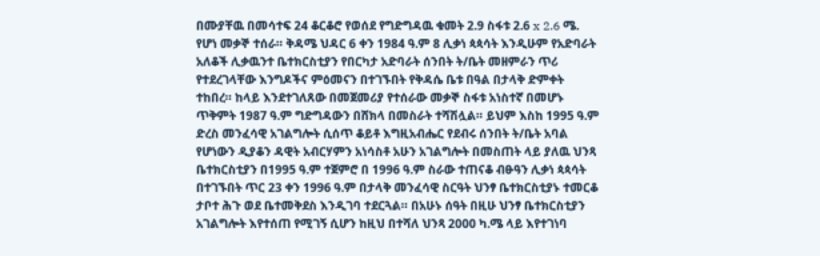በሙያቸዉ በመሳተፍ 24 ቆርቆሮ የወሰደ የግድግዳዉ ቁመት 2.9 ስፋቱ 2.6 x 2.6 ሜ. የሆነ መቃኞ ተሰራ። ቅዳሜ ህዳር 6 ቀን 1984 ዓ.ም 8 ሊቃነ ጳጳሳት እንዲሁም የአድባራት አለቆች ሊቃዉንተ ቤተክርስቲያን የበርካታ አድባራት ሰንበት ት/ቤት መዘምራን ጥሪ የተደረገላቸው እንግዶችና ምዕመናን በተገኙበት የቅዳሴ ቤቱ በዓል በታላቅ ድምቀት ተከበረ። ከላይ እንደተገለጸው በመጀመሪያ የተሰራው መቃኞ ስፋቱ አነስተኛ በመሆኑ ጥቅምት 1987 ዓ.ም ግድግዳውን በሸክላ በመስራት ተሻሽሏል። ይህም እስከ 1995 ዓ.ም ድረስ መንፈሳዊ አገልግሎት ሲሰጥ ቆይቶ እግዚአብሔር የደብሩ ሰንበት ት/ቤት አባል የሆነውን ዲያቆን ዳዊት አብርሃምን አነሳስቶ አሁን አገልግሎት በመስጠት ላይ ያለዉ ህንጻ ቤተክርስቲያን በ1995 ዓ.ም ተጀምሮ በ 1996 ዓ.ም ስራው ተጠናቆ ብፁዓን ሊቃነ ጳጳሳት በተገኙበት ጥር 23 ቀን 1996 ዓ.ም በታላቅ መንፈሳዊ ስርዓት ህንፃ ቤተክርስቲያኑ ተመርቆ ታቦተ ሕጉ ወደ ቤተመቅደስ እንዲገባ ተደርጓል። በአሁኑ ሰዓት በዚሁ ህንፃ ቤተክርስቲያን አገልግሎት እየተሰጠ የሚገኝ ሲሆን ከዚህ በተሻለ ህንጻ 2000 ካ.ሜ ላይ እየተገነባ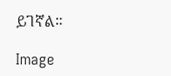ይገኛል።

Image